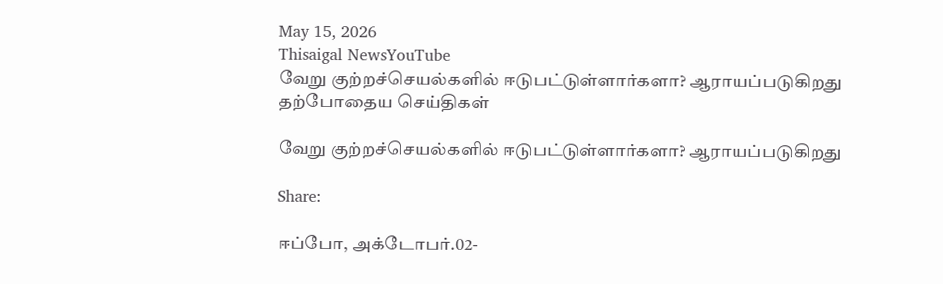May 15, 2026
Thisaigal NewsYouTube
வேறு குற்றச்செயல்களில் ஈடுபட்டுள்ளார்களா? ஆராயப்படுகிறது
தற்போதைய செய்திகள்

வேறு குற்றச்செயல்களில் ஈடுபட்டுள்ளார்களா? ஆராயப்படுகிறது

Share:

ஈப்போ, அக்டோபர்.02-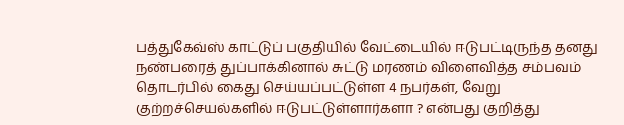பத்துகேவ்ஸ் காட்டுப் பகுதியில் வேட்டையில் ஈடுபட்டிருந்த தனது நண்பரைத் துப்பாக்கினால் சுட்டு மரணம் விளைவித்த சம்பவம் தொடர்பில் கைது செய்யப்பட்டுள்ள 4 நபர்கள், வேறு குற்றச்செயல்களில் ஈடுபட்டுள்ளார்களா ? என்பது குறித்து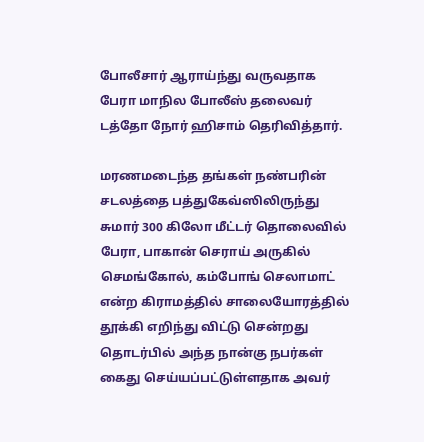போலீசார் ஆராய்ந்து வருவதாக பேரா மாநில போலீஸ் தலைவர் டத்தோ நோர் ஹிசாம் தெரிவித்தார்.

மரணமடைந்த தங்கள் நண்பரின் சடலத்தை பத்துகேவ்ஸிலிருந்து சுமார் 300 கிலோ மீட்டர் தொலைவில் பேரா, பாகான் செராய் அருகில் செமங்கோல், கம்போங் செலாமாட் என்ற கிராமத்தில் சாலையோரத்தில் தூக்கி எறிந்து விட்டு சென்றது தொடர்பில் அந்த நான்கு நபர்கள் கைது செய்யப்பட்டுள்ளதாக அவர்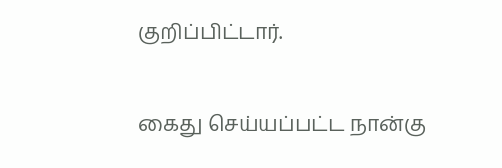குறிப்பிட்டார்.

கைது செய்யப்பட்ட நான்கு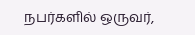நபர்களில் ஒருவர்,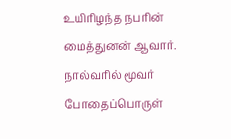உயிரிழந்த நபரின் மைத்துனன் ஆவார். நால்வரில் மூவர் போதைப்பொருள்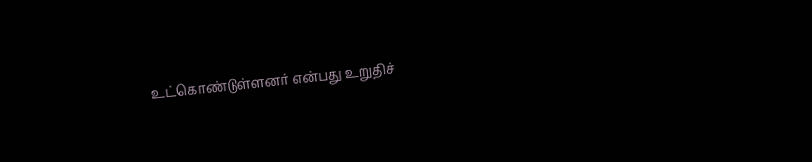உட்கொண்டுள்ளனர் என்பது உறுதிச்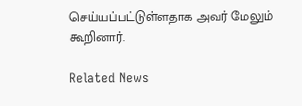செய்யப்பட்டுள்ளதாக அவர் மேலும் கூறினார்.

Related News